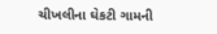ચીખલીના ઘેકટી ગામની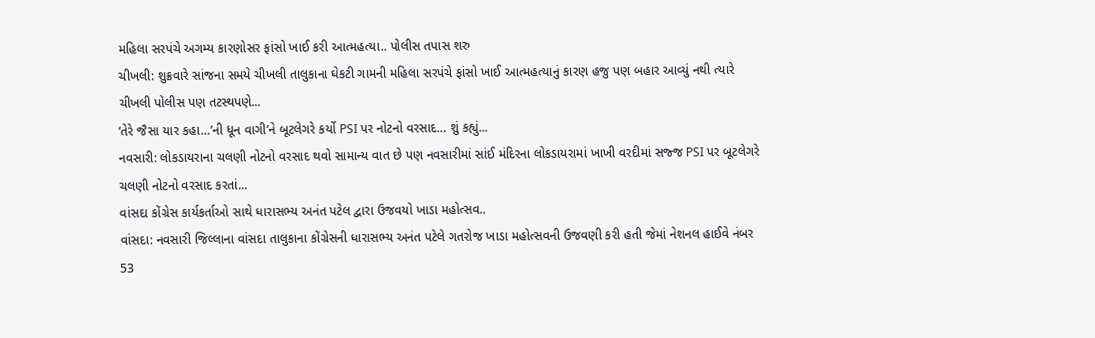મહિલા સરપંચે અગમ્ય કારણોસર ફાંસો ખાઈ કરી આત્મહત્યા.. પોલીસ તપાસ શરુ
ચીખલી: શુક્રવારે સાંજના સમયે ચીખલી તાલુકાના ઘેકટી ગામની મહિલા સરપંચે ફાંસો ખાઈ આત્મહત્યાનું કારણ હજુ પણ બહાર આવ્યું નથી ત્યારે ચીખલી પોલીસ પણ તટસ્થપણે...
‘તેરે જૈસા યાર કહા…’ની ધૂન વાગી’ને બૂટલેગરે કર્યો PSI પર નોટનો વરસાદ… શું કહ્યું...
નવસારી: લોકડાયરાના ચલણી નોટનો વરસાદ થવો સામાન્ય વાત છે પણ નવસારીમાં સાંઈ મંદિરના લોકડાયરામાં ખાખી વરદીમાં સજ્જ PSI પર બૂટલેગરે ચલણી નોટનો વરસાદ કરતાં...
વાંસદા કોંગ્રેસ કાર્યકર્તાઓ સાથે ધારાસભ્ય અનંત પટેલ દ્વારા ઉજવયો ખાડા મહોત્સવ..
વાંસદા: નવસારી જિલ્લાના વાંસદા તાલુકાના કોંગ્રેસની ધારાસભ્ય અનંત પટેલે ગતરોજ ખાડા મહોત્સવની ઉજવણી કરી હતી જેમાં નેશનલ હાઈવે નંબર 53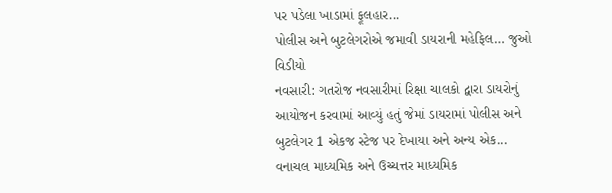પર પડેલા ખાડામાં ફૂલહાર...
પોલીસ અને બુટલેગરોએ જમાવી ડાયરાની મહેફિલ… જુઓ વિડીયો
નવસારી: ગતરોજ નવસારીમાં રિક્ષા ચાલકો દ્વારા ડાયરોનું આયોજન કરવામાં આવ્યું હતું જેમાં ડાયરામાં પોલીસ અને બુટલેગર 1 એકજ સ્ટેજ પર દેખાયા અને અન્ય એક...
વનાચલ માધ્યમિક અને ઉચ્ચત્તર માધ્યમિક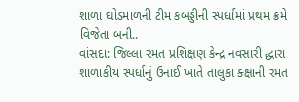શાળા ઘોડમાળની ટીમ કબડ્ડીની સ્પર્ધામાં પ્રથમ ક્રમે વિજેતા બની..
વાંસદા: જિલ્લા રમત પ્રશિક્ષણ કેન્દ્ર નવસારી દ્ધારા શાળાકીય સ્પર્ધાનું ઉનાઈ ખાતે તાલુકા ક્ક્ષાની રમત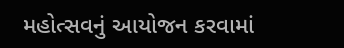મહોત્સવનું આયોજન કરવામાં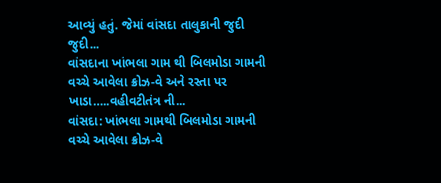આવ્યું હતું. જેમાં વાંસદા તાલુકાની જુદી જુદી...
વાંસદાના ખાંભલા ગામ થી બિલમોડા ગામની વચ્ચે આવેલા ક્રોઝ-વે અને રસ્તા પર ખાડા…..વહીવટીતંત્ર ની...
વાંસદા: ખાંભલા ગામથી બિલમોડા ગામની વચ્ચે આવેલા ક્રોઝ-વે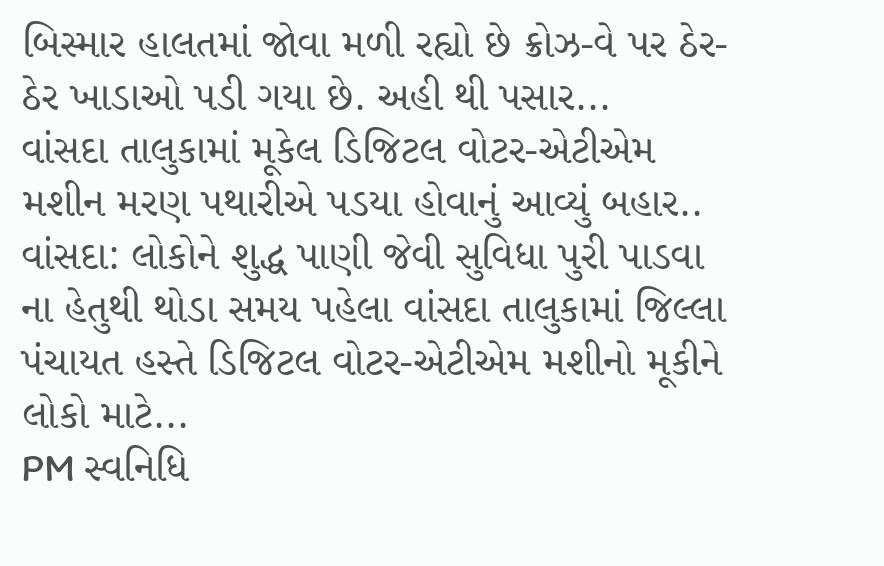બિસ્માર હાલતમાં જોવા મળી રહ્યો છે ક્રોઝ-વે પર ઠેર-ઠેર ખાડાઓ પડી ગયા છે. અહી થી પસાર...
વાંસદા તાલુકામાં મૂકેલ ડિજિટલ વોટર-એટીએમ મશીન મરણ પથારીએ પડયા હોવાનું આવ્યું બહાર..
વાંસદા: લોકોને શુદ્ધ પાણી જેવી સુવિધા પુરી પાડવા ના હેતુથી થોડા સમય પહેલા વાંસદા તાલુકામાં જિલ્લા પંચાયત હસ્તે ડિજિટલ વોટર-એટીએમ મશીનો મૂકીને લોકો માટે...
PM સ્વનિધિ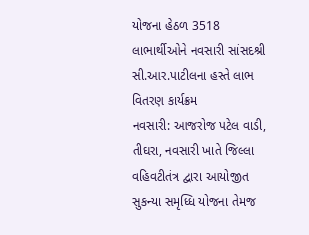યોજના હેઠળ 3518 લાભાર્થીઓને નવસારી સાંસદશ્રી સી.આર.પાટીલના હસ્તે લાભ વિતરણ કાર્યક્રમ
નવસારી: આજરોજ પટેલ વાડી, તીઘરા, નવસારી ખાતે જિલ્લા વહિવટીતંત્ર દ્વારા આયોજીત સુકન્યા સમૃધ્ધિ યોજના તેમજ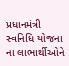પ્રધાનમંત્રી સ્વનિધિ યોજના ના લાભાર્થીઓને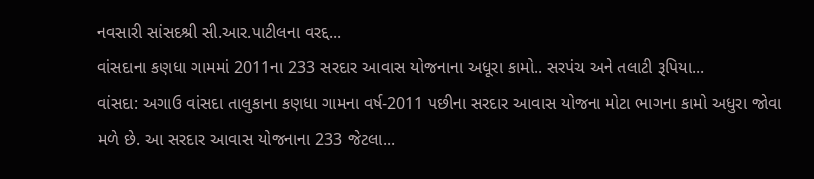નવસારી સાંસદશ્રી સી.આર.પાટીલના વરદ્દ...
વાંસદાના કણધા ગામમાં 2011ના 233 સરદાર આવાસ યોજનાના અધૂરા કામો.. સરપંચ અને તલાટી રૂપિયા...
વાંસદા: અગાઉ વાંસદા તાલુકાના કણધા ગામના વર્ષ-2011 પછીના સરદાર આવાસ યોજના મોટા ભાગના કામો અધુરા જોવા મળે છે. આ સરદાર આવાસ યોજનાના 233 જેટલા...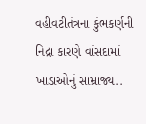વહીવટીતંત્રના કુંભકર્ણની નિદ્રા કારણે વાંસદામાં ખાડાઓનું સામ્રાજ્ય..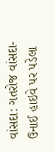વાંસદા: ગતરોજ વાંસદા-ઉનાઈ હાઇવે પર પડેલા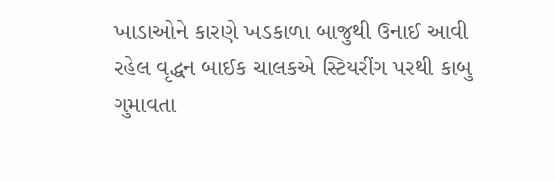ખાડાઓને કારણે ખડકાળા બાજુથી ઉનાઈ આવી રહેલ વૃદ્ધન બાઈક ચાલકએ સ્ટિયરીંગ પરથી કાબુ ગુમાવતા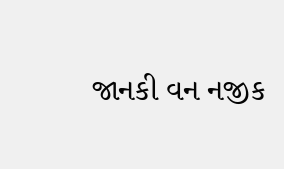જાનકી વન નજીક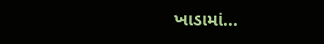ખાડામાં...